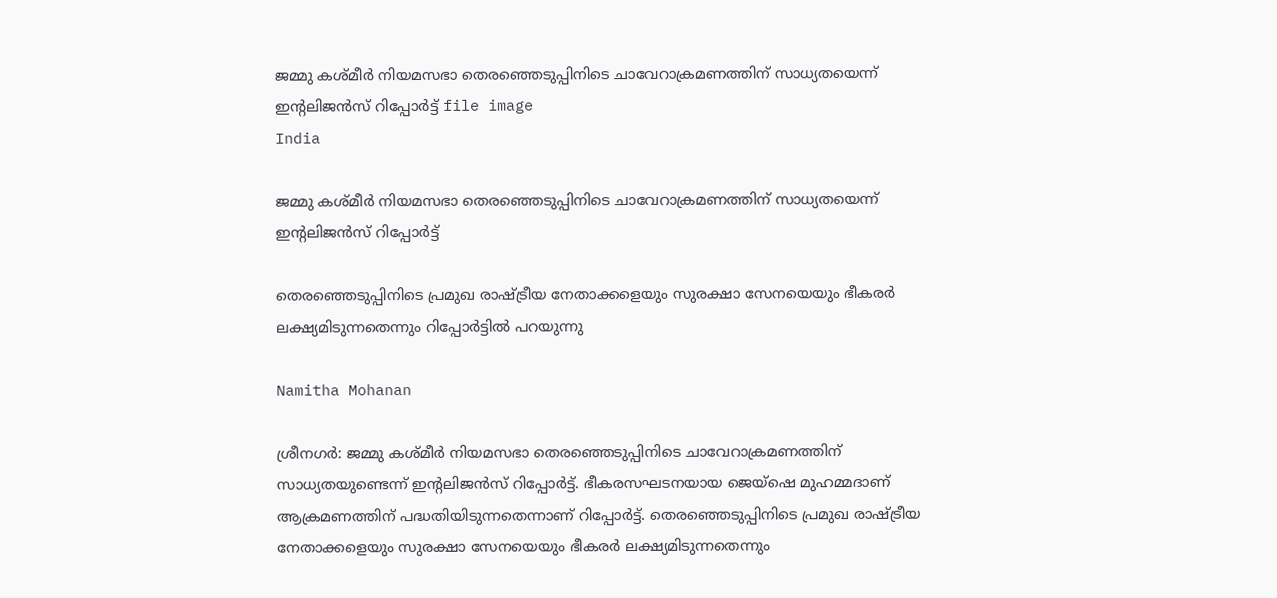ജമ്മു കശ്മീർ നിയമസഭാ തെരഞ്ഞെടുപ്പിനിടെ ചാവേറാക്രമണത്തിന് സാധ്യതയെന്ന് ഇന്‍റലിജൻസ് റിപ്പോർട്ട് file image
India

ജമ്മു കശ്മീർ നിയമസഭാ തെരഞ്ഞെടുപ്പിനിടെ ചാവേറാക്രമണത്തിന് സാധ്യതയെന്ന് ഇന്‍റലിജൻസ് റിപ്പോർട്ട്

തെരഞ്ഞെടുപ്പിനിടെ പ്രമുഖ രാഷ്ട്രീയ നേതാക്കളെയും സുരക്ഷാ സേനയെയും ഭീകരർ ലക്ഷ്യമിടുന്നതെന്നും റിപ്പോർട്ടിൽ പറയുന്നു

Namitha Mohanan

ശ്രീനഗർ: ജമ്മു കശ്മീർ നിയമസഭാ തെരഞ്ഞെടുപ്പിനിടെ ചാവേറാക്രമണത്തിന് സാധ്യതയുണ്ടെന്ന് ഇന്‍റലിജൻസ് റിപ്പോർട്ട്. ഭീകരസഘടനയായ ജെയ്ഷെ മുഹമ്മദാണ് ആക്രമണത്തിന് പദ്ധതിയിടുന്നതെന്നാണ് റിപ്പോർട്ട്. തെരഞ്ഞെടുപ്പിനിടെ പ്രമുഖ രാഷ്ട്രീയ നേതാക്കളെയും സുരക്ഷാ സേനയെയും ഭീകരർ ലക്ഷ്യമിടുന്നതെന്നും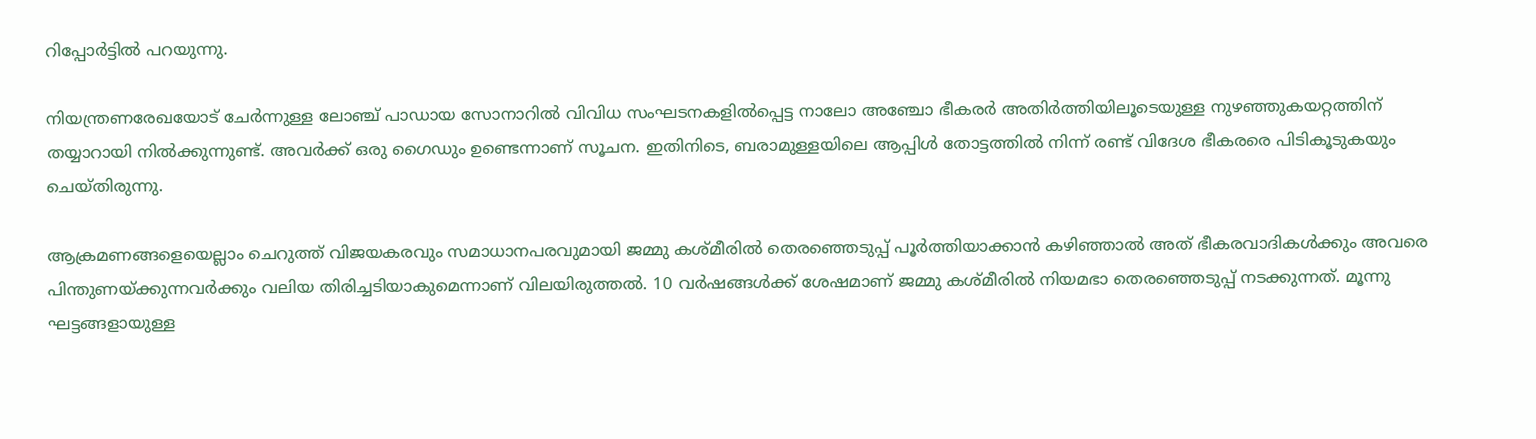റിപ്പോർട്ടിൽ പറയുന്നു.

നിയന്ത്രണരേഖയോട് ചേർന്നുള്ള ലോഞ്ച് പാഡായ സോനാറിൽ വിവിധ സംഘടനകളിൽപ്പെട്ട നാലോ അഞ്ചോ ഭീകരർ അതിർത്തിയിലൂടെയുള്ള നുഴഞ്ഞുകയറ്റത്തിന് തയ്യാറായി നിൽക്കുന്നുണ്ട്. അവർക്ക് ഒരു ഗൈഡും ഉണ്ടെന്നാണ് സൂചന. ഇതിനിടെ, ബരാമുള്ളയിലെ ആപ്പിൾ തോട്ടത്തിൽ നിന്ന് രണ്ട് വിദേശ ഭീകരരെ പിടികൂടുകയും ചെയ്തിരുന്നു.

ആക്രമണങ്ങളെയെല്ലാം ചെറുത്ത് വിജയകരവും സമാധാനപരവുമായി ജമ്മു കശ്മീരിൽ തെരഞ്ഞെടുപ്പ് പൂർത്തിയാക്കാൻ കഴിഞ്ഞാൽ അത് ഭീകരവാദികൾക്കും അവരെ പിന്തുണയ്ക്കുന്നവർക്കും വലിയ തിരിച്ചടിയാകുമെന്നാണ് വിലയിരുത്തൽ. 10 വർഷങ്ങൾക്ക് ശേഷമാണ് ജമ്മു കശ്മീരിൽ നിയമഭാ തെരഞ്ഞെടുപ്പ് നടക്കുന്നത്. മൂന്നു ഘട്ടങ്ങളായുള്ള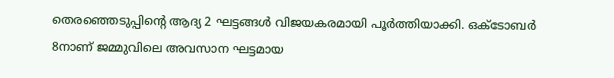തെരഞ്ഞെടുപ്പിന്‍റെ ആദ്യ 2 ഘട്ടങ്ങൾ വിജയകരമായി പൂർത്തിയാക്കി. ഒക്ടോബർ 8നാണ് ജമ്മുവിലെ അവസാന ഘട്ടമായ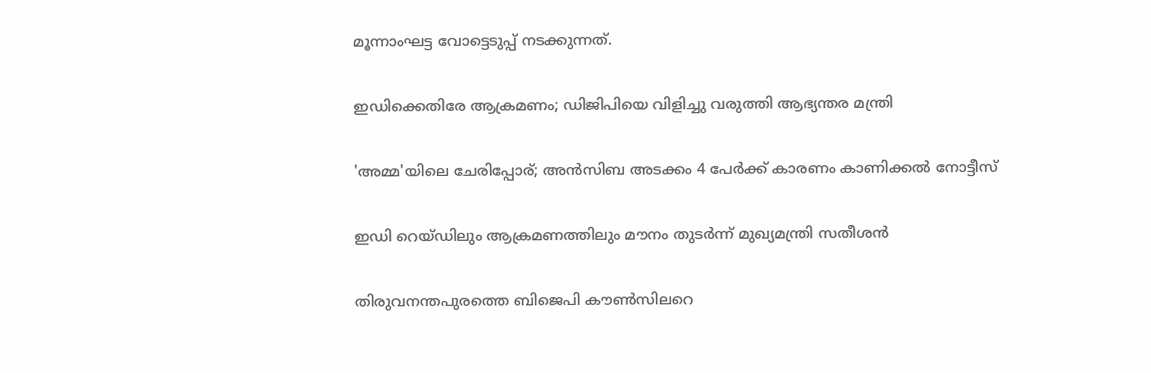മൂന്നാംഘട്ട വോട്ടെടുപ്പ് നടക്കുന്നത്.

ഇഡിക്കെതിരേ ആക്രമണം; ഡിജിപിയെ വിളിച്ചു വരുത്തി ആഭ്യന്തര മന്ത്രി

'അമ്മ'യിലെ ചേരിപ്പോര്; അൻസിബ അടക്കം 4 പേർക്ക് കാരണം കാണിക്കൽ നോട്ടീസ്

ഇഡി റെയ്ഡിലും ആക്രമണത്തിലും മൗനം തുടർന്ന് മുഖ്യമന്ത്രി സതീശൻ

തിരുവനന്തപുരത്തെ ബിജെപി കൗൺസിലറെ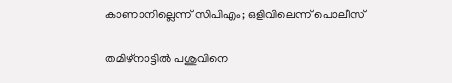കാണാനില്ലെന്ന് സിപിഎം; ഒളിവിലെന്ന് പൊലീസ്

തമിഴ്നാട്ടിൽ പശുവിനെ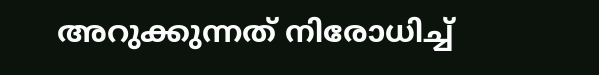അറുക്കുന്നത് നിരോധിച്ച്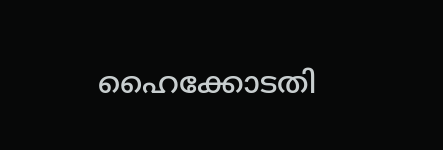ഹൈക്കോടതി